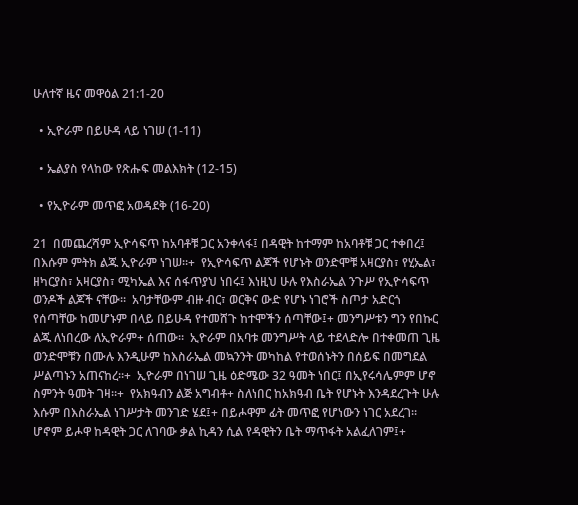ሁለተኛ ዜና መዋዕል 21:1-20

  • ኢዮራም በይሁዳ ላይ ነገሠ (1-11)

  • ኤልያስ የላከው የጽሑፍ መልእክት (12-15)

  • የኢዮራም መጥፎ አወዳደቅ (16-20)

21  በመጨረሻም ኢዮሳፍጥ ከአባቶቹ ጋር አንቀላፋ፤ በዳዊት ከተማም ከአባቶቹ ጋር ተቀበረ፤ በእሱም ምትክ ልጁ ኢዮራም ነገሠ።+  የኢዮሳፍጥ ልጆች የሆኑት ወንድሞቹ አዛርያስ፣ የሂኤል፣ ዘካርያስ፣ አዛርያስ፣ ሚካኤል እና ሰፋጥያህ ነበሩ፤ እነዚህ ሁሉ የእስራኤል ንጉሥ የኢዮሳፍጥ ወንዶች ልጆች ናቸው።  አባታቸውም ብዙ ብር፣ ወርቅና ውድ የሆኑ ነገሮች ስጦታ አድርጎ የሰጣቸው ከመሆኑም በላይ በይሁዳ የተመሸጉ ከተሞችን ሰጣቸው፤+ መንግሥቱን ግን የበኩር ልጁ ለነበረው ለኢዮራም+ ሰጠው።  ኢዮራም በአባቱ መንግሥት ላይ ተደላድሎ በተቀመጠ ጊዜ ወንድሞቹን በሙሉ እንዲሁም ከእስራኤል መኳንንት መካከል የተወሰኑትን በሰይፍ በመግደል ሥልጣኑን አጠናከረ።+  ኢዮራም በነገሠ ጊዜ ዕድሜው 32 ዓመት ነበር፤ በኢየሩሳሌምም ሆኖ ስምንት ዓመት ገዛ።+  የአክዓብን ልጅ አግብቶ+ ስለነበር ከአክዓብ ቤት የሆኑት እንዳደረጉት ሁሉ እሱም በእስራኤል ነገሥታት መንገድ ሄደ፤+ በይሖዋም ፊት መጥፎ የሆነውን ነገር አደረገ።  ሆኖም ይሖዋ ከዳዊት ጋር ለገባው ቃል ኪዳን ሲል የዳዊትን ቤት ማጥፋት አልፈለገም፤+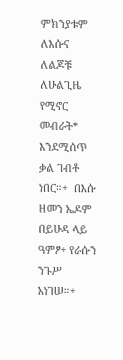ምክንያቱም ለእሱና ለልጆቹ ለሁልጊዜ የሚኖር መብራት* እንደሚሰጥ ቃል ገብቶ ነበር።+  በእሱ ዘመን ኤዶም በይሁዳ ላይ ዓምፆ+ የራሱን ንጉሥ አነገሠ።+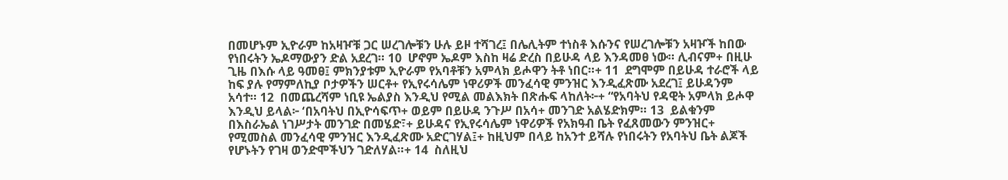በመሆኑም ኢዮራም ከአዛዦቹ ጋር ሠረገሎቹን ሁሉ ይዞ ተሻገረ፤ በሌሊትም ተነስቶ እሱንና የሠረገሎቹን አዛዦች ከበው የነበሩትን ኤዶማውያን ድል አደረገ። 10  ሆኖም ኤዶም እስከ ዛሬ ድረስ በይሁዳ ላይ እንዳመፀ ነው። ሊብናም+ በዚሁ ጊዜ በእሱ ላይ ዓመፀ፤ ምክንያቱም ኢዮራም የአባቶቹን አምላክ ይሖዋን ትቶ ነበር።+ 11  ደግሞም በይሁዳ ተራሮች ላይ ከፍ ያሉ የማምለኪያ ቦታዎችን ሠርቶ+ የኢየሩሳሌም ነዋሪዎች መንፈሳዊ ምንዝር እንዲፈጽሙ አደረገ፤ ይሁዳንም አሳተ። 12  በመጨረሻም ነቢዩ ኤልያስ እንዲህ የሚል መልእክት በጽሑፍ ላከለት፦+ “የአባትህ የዳዊት አምላክ ይሖዋ እንዲህ ይላል፦ ‘በአባትህ በኢዮሳፍጥ+ ወይም በይሁዳ ንጉሥ በአሳ+ መንገድ አልሄድክም። 13  ይልቁንም በእስራኤል ነገሥታት መንገድ በመሄድ፣+ ይሁዳና የኢየሩሳሌም ነዋሪዎች የአክዓብ ቤት የፈጸመውን ምንዝር+ የሚመስል መንፈሳዊ ምንዝር እንዲፈጽሙ አድርገሃል፤+ ከዚህም በላይ ከአንተ ይሻሉ የነበሩትን የአባትህ ቤት ልጆች የሆኑትን የገዛ ወንድሞችህን ገድለሃል።+ 14  ስለዚህ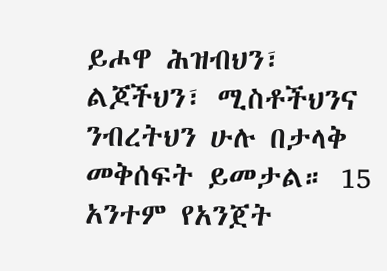ይሖዋ ሕዝብህን፣ ልጆችህን፣ ሚስቶችህንና ንብረትህን ሁሉ በታላቅ መቅሰፍት ይመታል። 15  አንተም የአንጀት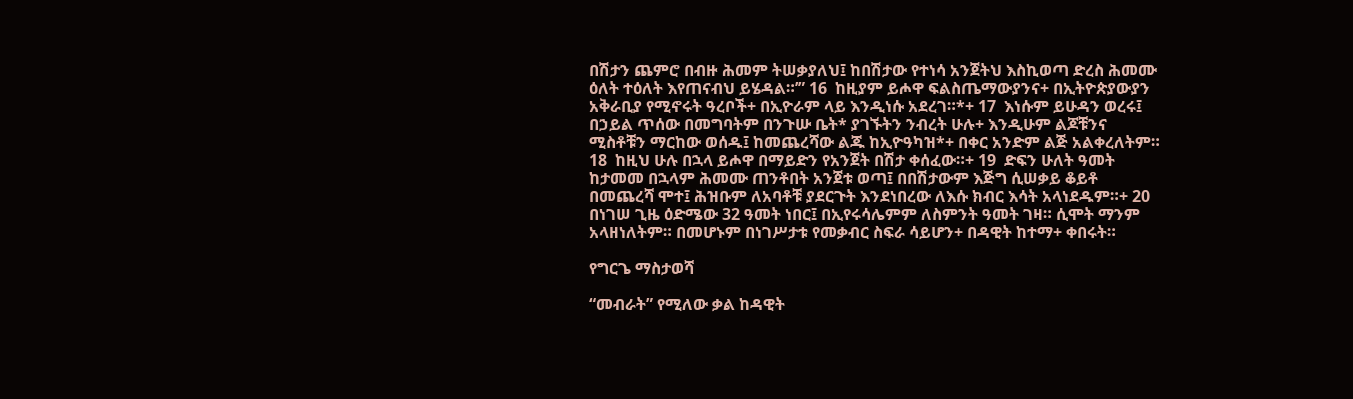በሽታን ጨምሮ በብዙ ሕመም ትሠቃያለህ፤ ከበሽታው የተነሳ አንጀትህ እስኪወጣ ድረስ ሕመሙ ዕለት ተዕለት እየጠናብህ ይሄዳል።’” 16  ከዚያም ይሖዋ ፍልስጤማውያንና+ በኢትዮጵያውያን አቅራቢያ የሚኖሩት ዓረቦች+ በኢዮራም ላይ እንዲነሱ አደረገ።*+ 17  እነሱም ይሁዳን ወረሩ፤ በኃይል ጥሰው በመግባትም በንጉሡ ቤት* ያገኙትን ንብረት ሁሉ+ እንዲሁም ልጆቹንና ሚስቶቹን ማርከው ወሰዱ፤ ከመጨረሻው ልጁ ከኢዮዓካዝ*+ በቀር አንድም ልጅ አልቀረለትም። 18  ከዚህ ሁሉ በኋላ ይሖዋ በማይድን የአንጀት በሽታ ቀሰፈው።+ 19  ድፍን ሁለት ዓመት ከታመመ በኋላም ሕመሙ ጠንቶበት አንጀቱ ወጣ፤ በበሽታውም እጅግ ሲሠቃይ ቆይቶ በመጨረሻ ሞተ፤ ሕዝቡም ለአባቶቹ ያደርጉት እንደነበረው ለእሱ ክብር እሳት አላነደዱም።+ 20  በነገሠ ጊዜ ዕድሜው 32 ዓመት ነበር፤ በኢየሩሳሌምም ለስምንት ዓመት ገዛ። ሲሞት ማንም አላዘነለትም። በመሆኑም በነገሥታቱ የመቃብር ስፍራ ሳይሆን+ በዳዊት ከተማ+ ቀበሩት።

የግርጌ ማስታወሻ

“መብራት” የሚለው ቃል ከዳዊት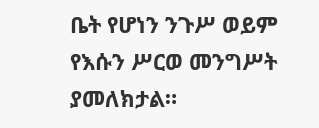ቤት የሆነን ንጉሥ ወይም የእሱን ሥርወ መንግሥት ያመለክታል።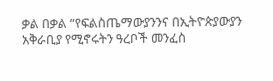ቃል በቃል “የፍልስጤማውያንንና በኢትዮጵያውያን አቅራቢያ የሚኖሩትን ዓረቦች መንፈስ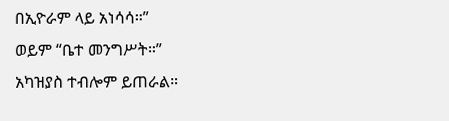በኢዮራም ላይ አነሳሳ።”
ወይም “ቤተ መንግሥት።”
አካዝያስ ተብሎም ይጠራል።